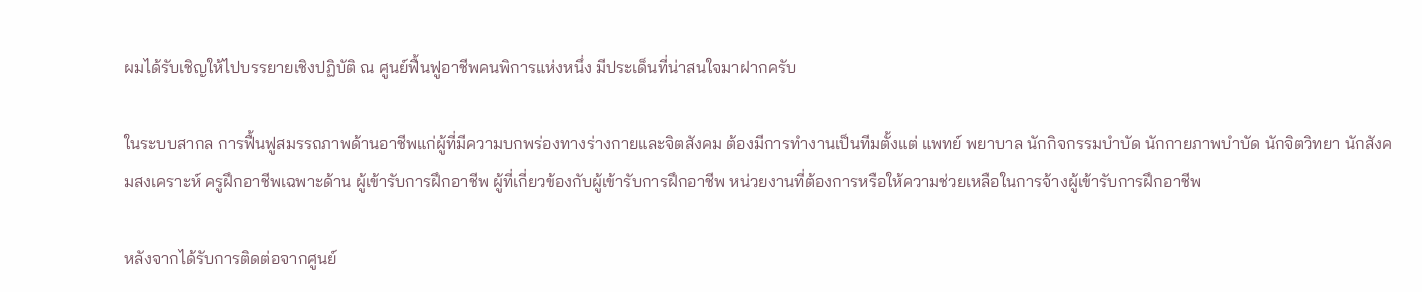ผมได้รับเชิญให้ไปบรรยายเชิงปฏิบัติ ณ ศูนย์ฟื้นฟูอาชีพคนพิการแห่งหนึ่ง มีประเด็นที่น่าสนใจมาฝากครับ

ในระบบสากล การฟื้นฟูสมรรถภาพด้านอาชีพแก่ผู้ที่มีความบกพร่องทางร่างกายและจิตสังคม ต้องมีการทำงานเป็นทีมตั้งแต่ แพทย์ พยาบาล นักกิจกรรมบำบัด นักกายภาพบำบัด นักจิตวิทยา นักสังคมสงเคราะห์ ครูฝึกอาชีพเฉพาะด้าน ผู้เข้ารับการฝึกอาชีพ ผู้ที่เกี่ยวข้องกับผู้เข้ารับการฝึกอาชีพ หน่วยงานที่ต้องการหรือให้ความช่วยเหลือในการจ้างผู้เข้ารับการฝึกอาชีพ

หลังจากได้รับการติดต่อจากศูนย์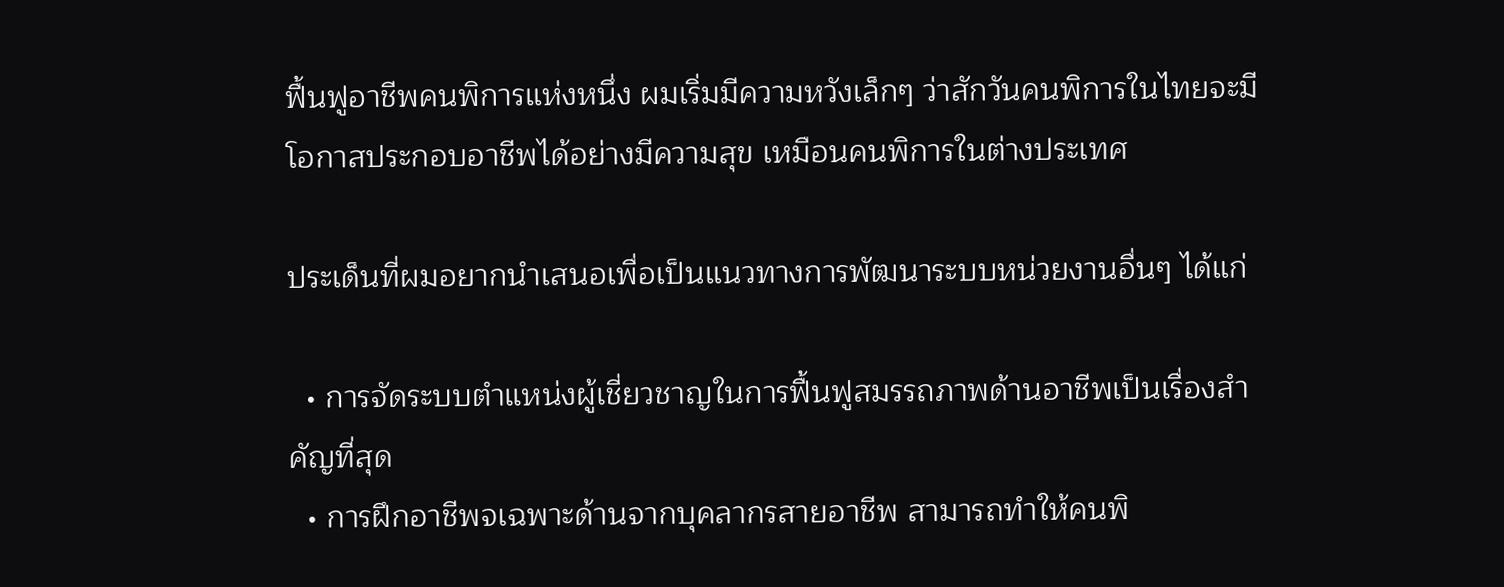ฟื้นฟูอาชีพคนพิการแห่งหนึ่ง ผมเริ่มมีความหวังเล็กๆ ว่าสักวันคนพิการในไทยจะมีโอกาสประกอบอาชีพได้อย่างมีความสุข เหมือนคนพิการในต่างประเทศ

ประเด็นที่ผมอยากนำเสนอเพื่อเป็นแนวทางการพัฒนาระบบหน่วยงานอื่นๆ ได้แก่

  • การจัดระบบตำแหน่งผู้เชี่ยวชาญในการฟื้นฟูสมรรถภาพด้านอาชีพเป็นเรื่องสำคัญที่สุด
  • การฝึกอาชีพจเฉพาะด้านจากบุคลากรสายอาชีพ สามารถทำให้คนพิ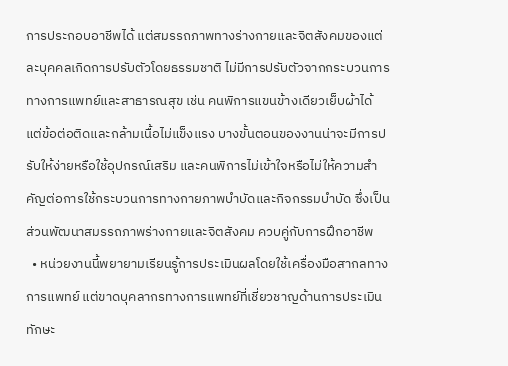การประกอบอาชีพได้ แต่สมรรถภาพทางร่างกายและจิตสังคมของแต่ละบุคคลเกิดการปรับตัวโดยธรรมชาติ ไม่มีการปรับตัวจากกระบวนการทางการแพทย์และสาธารณสุข เช่น คนพิการแขนข้างเดียวเย็บผ้าได้ แต่ข้อต่อติดและกล้ามเนื้อไม่แข็งแรง บางขั้นตอนของงานน่าจะมีการปรับให้ง่ายหรือใช้อุปกรณ์เสริม และคนพิการไม่เข้าใจหรือไม่ให้ความสำคัญต่อการใช้กระบวนการทางกายภาพบำบัดและกิจกรรมบำบัด ซึ่งเป็นส่วนพัฒนาสมรรถภาพร่างกายและจิตสังคม ควบคู่กับการฝึกอาชีพ
  • หน่วยงานนี้พยายามเรียนรู้การประเมินผลโดยใช้เครื่องมือสากลทางการแพทย์ แต่ขาดบุคลากรทางการแพทย์ที่เชี่ยวชาญด้านการประเมินทักษะ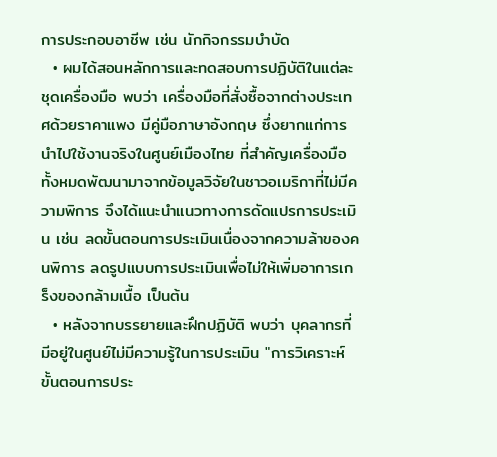การประกอบอาชีพ เช่น นักกิจกรรมบำบัด
  • ผมได้สอนหลักการและทดสอบการปฏิบัติในแต่ละชุดเครื่องมือ พบว่า เครื่องมือที่สั่งซื้อจากต่างประเทศด้วยราคาแพง มีคู่มือภาษาอังกฤษ ซึ่งยากแก่การนำไปใช้งานจริงในศูนย์เมืองไทย ที่สำคัญเครื่องมือทั้งหมดพัฒนามาจากข้อมูลวิจัยในชาวอเมริกาที่ไม่มีความพิการ จึงได้แนะนำแนวทางการดัดแปรการประเมิน เช่น ลดขั้นตอนการประเมินเนื่องจากความล้าของคนพิการ ลดรูปแบบการประเมินเพื่อไม่ให้เพิ่มอาการเกร็งของกล้ามเนื้อ เป็นต้น
  • หลังจากบรรยายและฝึกปฏิบัติ พบว่า บุคลากรที่มีอยู่ในศูนย์ไม่มีความรู้ในการประเมิน "การวิเคราะห์ขั้นตอนการประ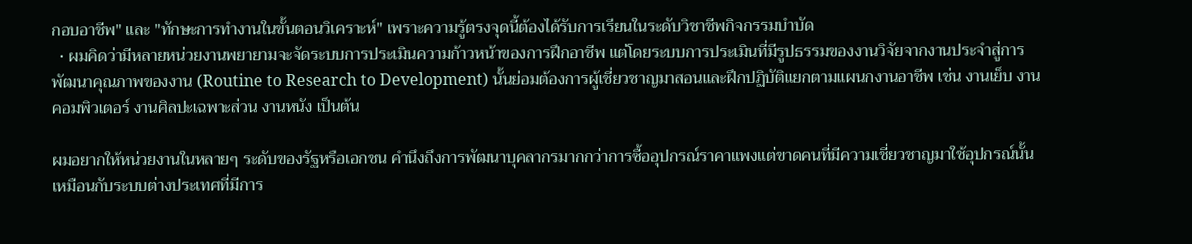กอบอาชีพ" และ "ทักษะการทำงานในขั้นตอนวิเคราะห์" เพราะความรู้ตรงจุดนี้ต้องได้รับการเรียนในระดับวิชาชีพกิจกรรมบำบัด
  • ผมคิดว่ามีหลายหน่วยงานพยายามจะจัดระบบการประเมินความก้าวหน้าของการฝึกอาชีพ แต่โดยระบบการประเมินที่มีรูปธรรมของงานวิจัยจากงานประจำสู่การพัฒนาคุณภาพของงาน (Routine to Research to Development) นั้นย่อมต้องการผู้เชี่ยวชาญมาสอนและฝึกปฏิบัติแยกตามแผนกงานอาชีพ เช่น งานเย็บ งานคอมพิวเตอร์ งานศิลปะเฉพาะส่วน งานหนัง เป็นต้น

ผมอยากให้หน่วยงานในหลายๆ ระดับของรัฐหรือเอกชน คำนึงถึงการพัฒนาบุคลากรมากกว่าการซื้ออุปกรณ์ราคาแพงแต่ขาดคนที่มีความเชี่ยวชาญมาใช้อุปกรณ์นั้น เหมือนกับระบบต่างประเทศที่มีการ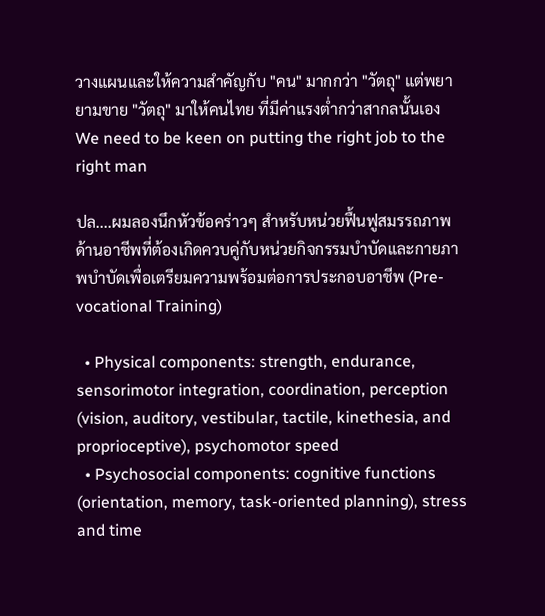วางแผนและให้ความสำคัญกับ "คน" มากกว่า "วัตถุ" แต่พยายามขาย "วัตถุ" มาให้คนไทย ที่มีค่าแรงต่ำกว่าสากลนั้นเอง We need to be keen on putting the right job to the right man

ปล....ผมลองนึกหัวข้อคร่าวๆ สำหรับหน่วยฟื้นฟูสมรรถภาพด้านอาชีพที่ต้องเกิดควบคู่กับหน่วยกิจกรรมบำบัดและกายภาพบำบัดเพื่อเตรียมความพร้อมต่อการประกอบอาชีพ (Pre-vocational Training)

  • Physical components: strength, endurance, sensorimotor integration, coordination, perception (vision, auditory, vestibular, tactile, kinethesia, and proprioceptive), psychomotor speed
  • Psychosocial components: cognitive functions (orientation, memory, task-oriented planning), stress and time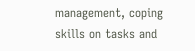management, coping skills on tasks and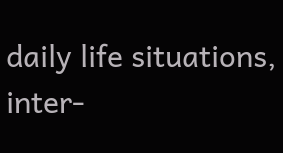daily life situations, inter-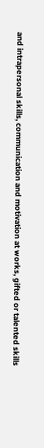and intrapersonal skills, communication and motivation at works, gifted or talented skills